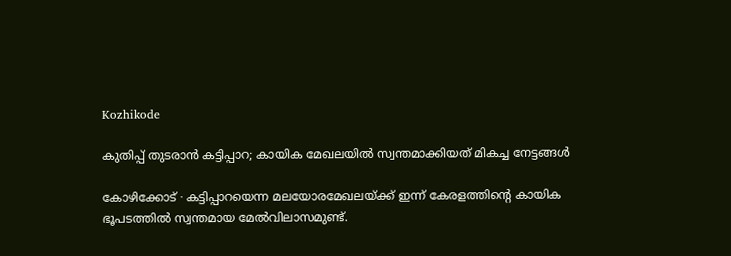Kozhikode

കുതിപ്പ് തുടരാൻ കട്ടിപ്പാറ; കായിക മേഖലയിൽ സ്വന്തമാക്കിയത് മികച്ച നേട്ടങ്ങൾ

കോഴിക്കോട് ∙ കട്ടിപ്പാറയെന്ന മലയോരമേഖലയ്ക്ക് ഇന്ന് കേരളത്തിന്റെ കായിക ഭൂപടത്തിൽ സ്വന്തമായ മേൽവിലാസമുണ്ട്.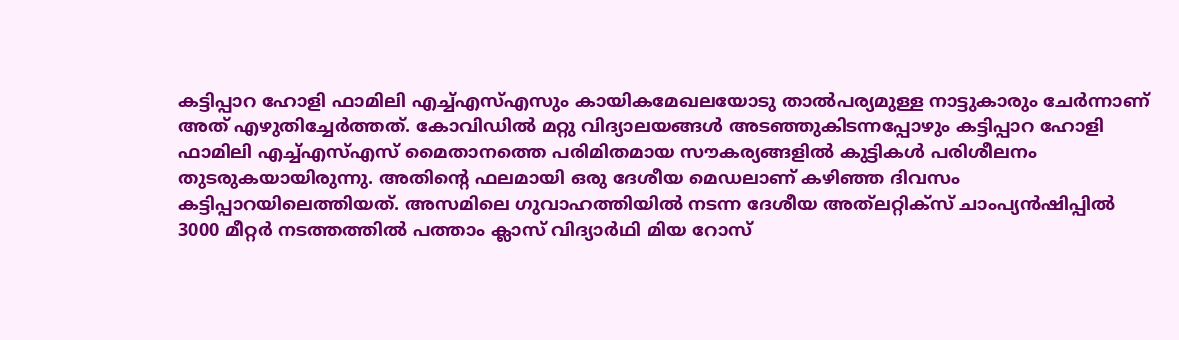കട്ടിപ്പാറ ഹോളി ഫാമിലി എച്ച്എസ്എസും കായികമേഖലയോടു താൽപര്യമുള്ള നാട്ടുകാരും ചേർന്നാണ് അത് എഴുതിച്ചേർത്തത്. കോവിഡിൽ മറ്റു വിദ്യാലയങ്ങൾ അടഞ്ഞുകിടന്നപ്പോഴും കട്ടിപ്പാറ ഹോളി ഫാമിലി എച്ച്എസ്എസ് മൈതാനത്തെ പരിമിതമായ സൗകര്യങ്ങളിൽ കുട്ടികൾ പരിശീലനം തുടരുകയായിരുന്നു. അതിന്റെ ഫലമായി ഒരു ദേശീയ മെഡലാണ് കഴിഞ്ഞ ദിവസം കട്ടിപ്പാറയിലെത്തിയത്. അസമിലെ ഗുവാഹത്തിയിൽ നടന്ന ദേശീയ അ‌ത്‌ലറ്റിക്സ് ചാംപ്യൻഷിപ്പിൽ 3000 മീറ്റർ നടത്തത്തിൽ പത്താം ക്ലാസ് വിദ്യാർഥി മിയ റോസ്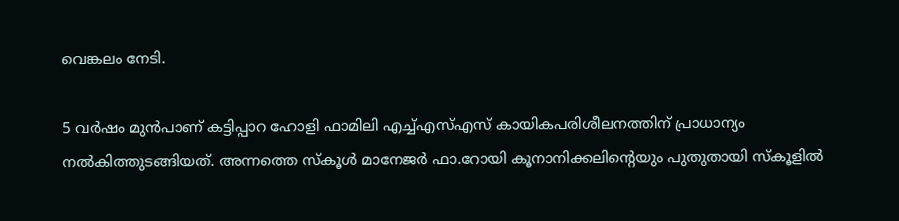വെങ്കലം നേടി.

5 വർഷം മുൻപാണ് കട്ടിപ്പാറ ഹോളി ഫാമിലി എച്ച്എസ്എസ് കായികപരിശീലനത്തിന് പ്രാധാന്യം നൽകിത്തുടങ്ങിയത്. അന്നത്തെ സ്കൂൾ മാനേജർ ഫാ.റോയി കൂനാനിക്കലിന്റെയും പുതുതായി സ്കൂളിൽ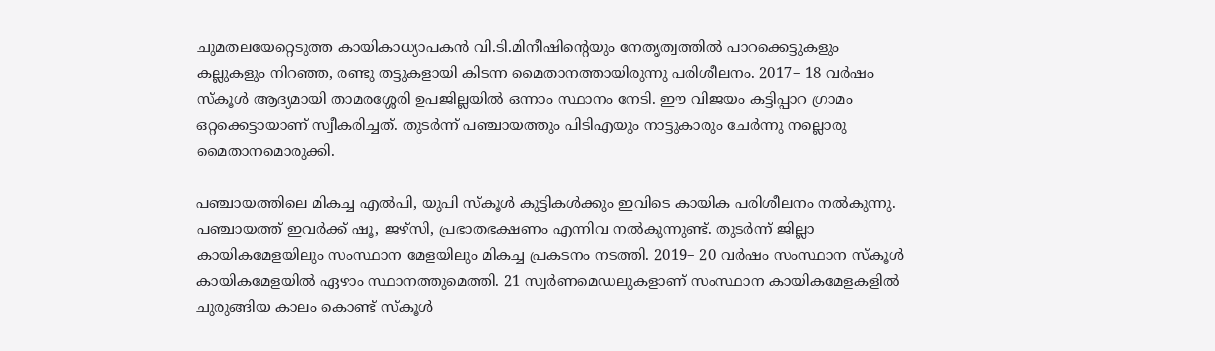ചുമതലയേറ്റെടുത്ത കായികാധ്യാപകൻ വി.ടി.മിനീഷിന്റെയും നേതൃത്വത്തിൽ പാറക്കെട്ടുകളും കല്ലുകളും നിറഞ്ഞ, രണ്ടു തട്ടുകളായി കിടന്ന മൈതാനത്തായിരുന്നു പരിശീലനം. 2017– 18 വർഷം സ്കൂ‍ൾ ആദ്യമായി താമരശ്ശേരി ഉപജില്ലയിൽ ഒന്നാം സ്ഥാനം നേടി. ഈ വിജയം കട്ടിപ്പാറ ഗ്രാമം ഒറ്റക്കെട്ടായാണ് സ്വീകരിച്ചത്. തുടർന്ന് പഞ്ചായത്തും പിടിഎയും നാട്ടുകാരും ചേർന്നു നല്ലൊരു മൈതാനമൊരുക്കി.

പഞ്ചായത്തിലെ മികച്ച എൽപി, യുപി സ്കൂൾ കുട്ടികൾക്കും ഇവിടെ കായിക പരിശീലനം നൽകുന്നു. പഞ്ചായത്ത് ഇവർക്ക് ഷൂ, ജഴ്സി, പ്രഭാതഭക്ഷണം എന്നിവ നൽകുന്നുണ്ട്. തുടർന്ന് ജില്ലാ കായികമേളയിലും സംസ്ഥാന മേളയിലും മികച്ച പ്രകടനം നടത്തി. 2019– 20 വർഷം സംസ്ഥാന സ്കൂൾ കായികമേളയിൽ ഏഴാം സ്ഥാനത്തുമെത്തി. 21 സ്വർണമെഡലുകളാണ് സംസ്ഥാന കായികമേളകളിൽ ചുരുങ്ങിയ കാലം കൊണ്ട് സ്കൂൾ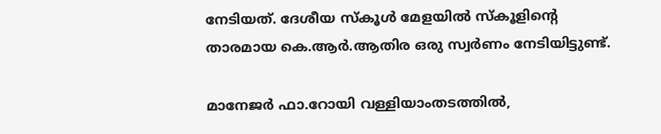നേടിയത്. ദേശീയ സ്കൂൾ മേളയിൽ സ്കൂളിന്റെ താരമായ കെ.ആർ.ആതിര ഒരു സ്വർണം നേടിയിട്ടുണ്ട്.

മാനേജർ ഫാ.റോയി വള്ളിയാംതടത്തിൽ,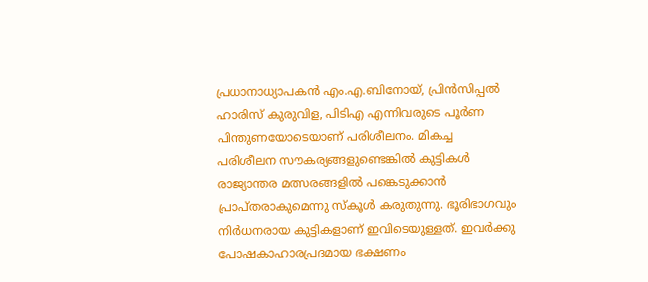പ്രധാനാധ്യാപകൻ എം.എ.ബിനോയ്, പ്രിൻസിപ്പൽ ഹാരിസ് കുരുവിള, പിടിഎ എന്നിവരുടെ പൂർണ പിന്തുണയോടെയാണ് പരിശീലനം. മികച്ച പരിശീലന സൗകര്യങ്ങളുണ്ടെങ്കിൽ കുട്ടികൾ രാജ്യാന്തര മത്സരങ്ങളിൽ പങ്കെടുക്കാൻ പ്രാപ്തരാകുമെന്നു സ്കൂൾ കരുതുന്നു. ഭൂരിഭാഗവും നിർധനരായ കുട്ടികളാണ് ഇവിടെയുള്ളത്. ഇവർക്കു പോഷകാഹാരപ്രദമായ ഭക്ഷണം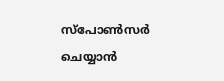സ്പോൺസർ ചെയ്യാൻ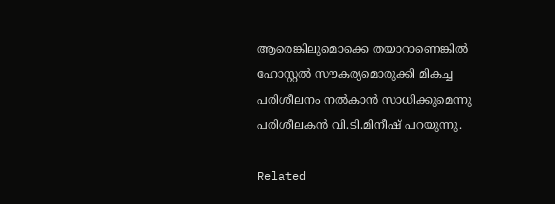ആരെങ്കിലുമൊക്കെ തയാറാണെങ്കിൽ ഹോസ്റ്റൽ സൗകര്യമൊരുക്കി മികച്ച പരിശീലനം നൽകാൻ സാധിക്കുമെന്നു പരിശീലകൻ വി.ടി.മിനീഷ് പറയുന്നു.

Related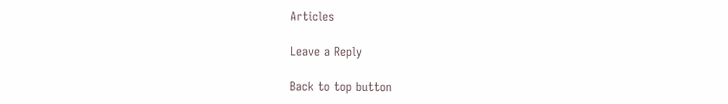Articles

Leave a Reply

Back to top button